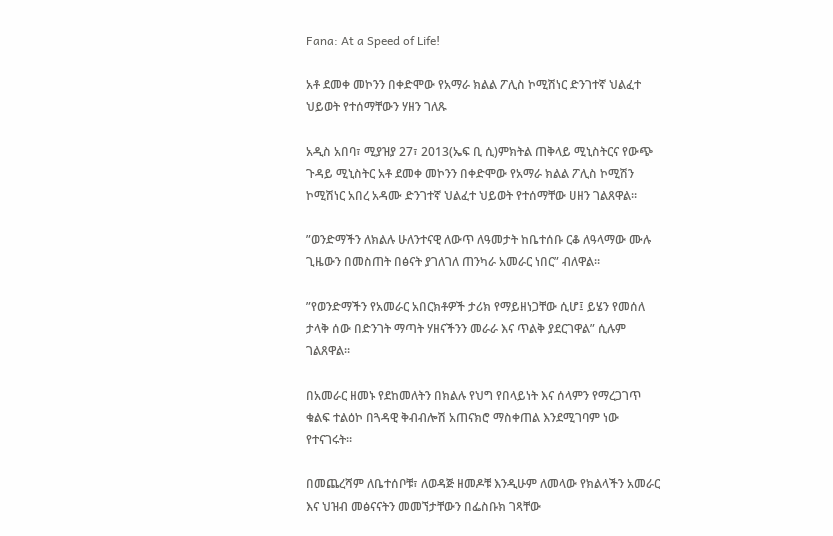Fana: At a Speed of Life!

አቶ ደመቀ መኮንን በቀድሞው የአማራ ክልል ፖሊስ ኮሚሽነር ድንገተኛ ህልፈተ ህይወት የተሰማቸውን ሃዘን ገለጹ

አዲስ አበባ፣ ሚያዝያ 27፣ 2013(ኤፍ ቢ ሲ)ምክትል ጠቅላይ ሚኒስትርና የውጭ ጉዳይ ሚኒስትር አቶ ደመቀ መኮንን በቀድሞው የአማራ ክልል ፖሊስ ኮሚሽን ኮሚሽነር አበረ አዳሙ ድንገተኛ ህልፈተ ህይወት የተሰማቸው ሀዘን ገልጸዋል።

”ወንድማችን ለክልሉ ሁለንተናዊ ለውጥ ለዓመታት ከቤተሰቡ ርቆ ለዓላማው ሙሉ ጊዜውን በመስጠት በፅናት ያገለገለ ጠንካራ አመራር ነበር” ብለዋል።

”የወንድማችን የአመራር አበርክቶዎች ታሪክ የማይዘነጋቸው ሲሆ፤ ይሄን የመሰለ ታላቅ ሰው በድንገት ማጣት ሃዘናችንን መራራ እና ጥልቅ ያደርገዋል” ሲሉም ገልጸዋል።

በአመራር ዘመኑ የደከመለትን በክልሉ የህግ የበላይነት እና ሰላምን የማረጋገጥ ቁልፍ ተልዕኮ በጓዳዊ ቅብብሎሽ አጠናክሮ ማስቀጠል እንደሚገባም ነው የተናገሩት።

በመጨረሻም ለቤተሰቦቹ፣ ለወዳጅ ዘመዶቹ እንዲሁም ለመላው የክልላችን አመራር እና ህዝብ መፅናናትን መመኘታቸውን በፌስቡክ ገጻቸው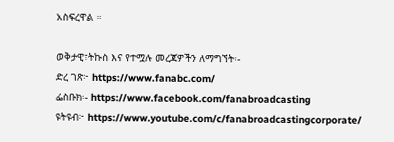አስፍረዋል ።

ወቅታዊ፣ትኩስ እና የተሟሉ መረጃዎችን ለማግኘት፡-
ድረ ገጽ፦ https://www.fanabc.com/
ፌስቡክ፡- https://www.facebook.com/fanabroadcasting
ዩትዩብ፦ https://www.youtube.com/c/fanabroadcastingcorporate/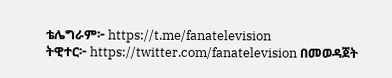ቴሌግራም፦ https://t.me/fanatelevision
ትዊተር፦ https://twitter.com/fanatelevision በመወዳጀት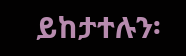ይከታተሉን፡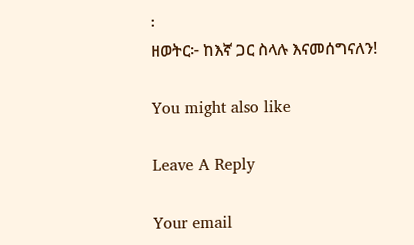፡
ዘወትር፦ ከእኛ ጋር ስላሉ እናመሰግናለን!

You might also like

Leave A Reply

Your email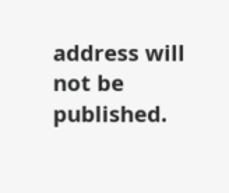address will not be published.